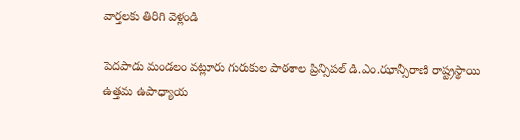వార్తలకు తిరిగి వెళ్లండి

పెదపాడు మండలం వట్లూరు గురుకుల పాఠశాల ప్రిన్సిపల్ డి.ఎం.ఝాన్సీరాణి రాష్ట్రస్థాయి ఉత్తమ ఉపాధ్యాయ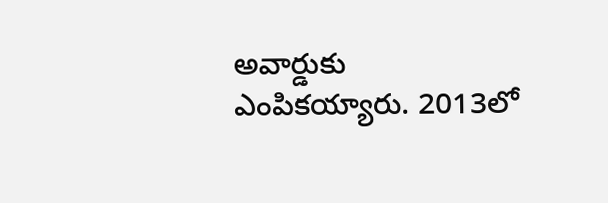అవార్డుకు ఎంపికయ్యారు. 2013లో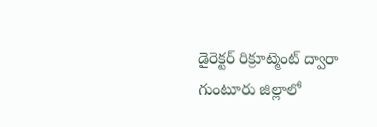డైరెక్టర్ రిక్రూట్మెంట్ ద్వారా గుంటూరు జిల్లాలో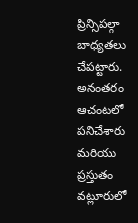ప్రిన్సిపల్గా బాధ్యతలు చేపట్టారు. అనంతరం ఆచంటలో పనిచేశారు మరియు ప్రస్తుతం వట్లూరులో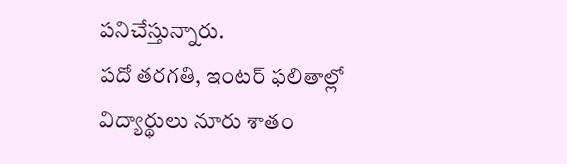పనిచేస్తున్నారు.
పదో తరగతి, ఇంటర్ ఫలితాల్లో విద్యార్థులు నూరు శాతం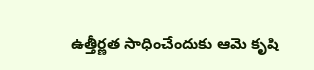ఉత్తీర్ణత సాధించేందుకు ఆమె కృషి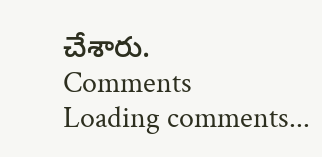చేశారు.
Comments
Loading comments...